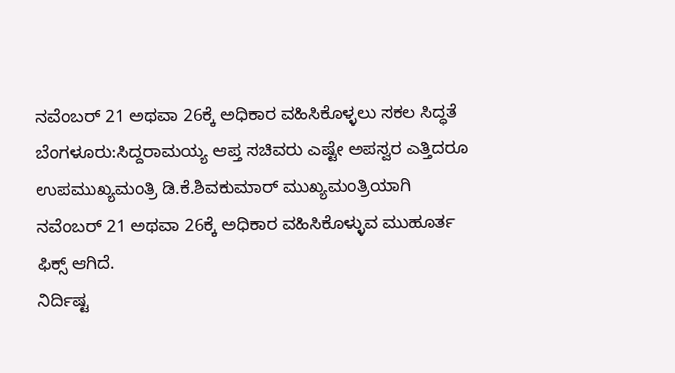ನವೆಂಬರ್ 21 ಅಥವಾ 26ಕ್ಕೆ ಅಧಿಕಾರ ವಹಿಸಿಕೊಳ್ಳಲು ಸಕಲ ಸಿದ್ಧತೆ
ಬೆಂಗಳೂರು:ಸಿದ್ದರಾಮಯ್ಯ ಆಪ್ತ ಸಚಿವರು ಎಷ್ಟೇ ಅಪಸ್ವರ ಎತ್ತಿದರೂ ಉಪಮುಖ್ಯಮಂತ್ರಿ ಡಿ.ಕೆ.ಶಿವಕುಮಾರ್ ಮುಖ್ಯಮಂತ್ರಿಯಾಗಿ ನವೆಂಬರ್ 21 ಅಥವಾ 26ಕ್ಕೆ ಅಧಿಕಾರ ವಹಿಸಿಕೊಳ್ಳುವ ಮುಹೂರ್ತ ಫಿಕ್ಸ್ ಆಗಿದೆ.
ನಿರ್ದಿಷ್ಟ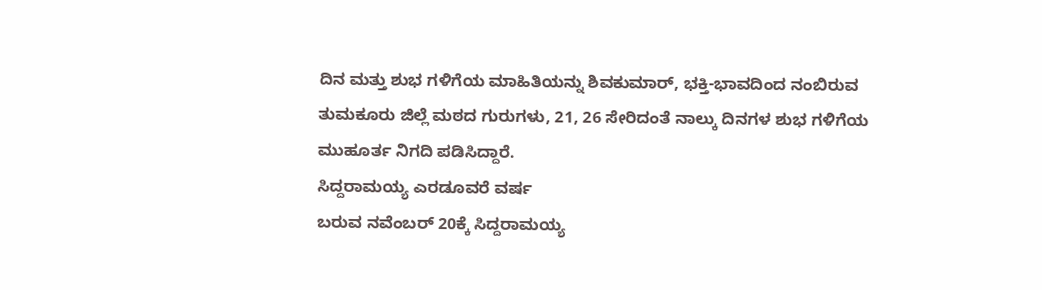ದಿನ ಮತ್ತು ಶುಭ ಗಳಿಗೆಯ ಮಾಹಿತಿಯನ್ನು ಶಿವಕುಮಾರ್, ಭಕ್ತಿ-ಭಾವದಿಂದ ನಂಬಿರುವ ತುಮಕೂರು ಜಿಲ್ಲೆ ಮಠದ ಗುರುಗಳು, 21, 26 ಸೇರಿದಂತೆ ನಾಲ್ಕು ದಿನಗಳ ಶುಭ ಗಳಿಗೆಯ ಮುಹೂರ್ತ ನಿಗದಿ ಪಡಿಸಿದ್ದಾರೆ.
ಸಿದ್ದರಾಮಯ್ಯ ಎರಡೂವರೆ ವರ್ಷ
ಬರುವ ನವೆಂಬರ್ 20ಕ್ಕೆ ಸಿದ್ದರಾಮಯ್ಯ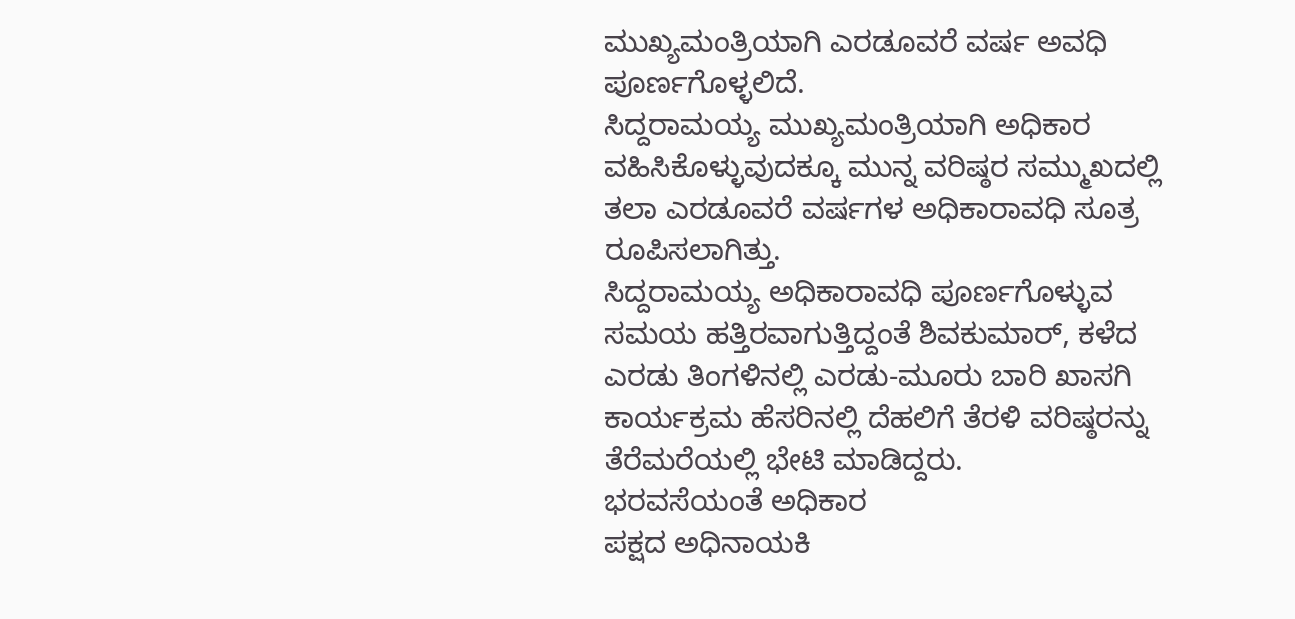ಮುಖ್ಯಮಂತ್ರಿಯಾಗಿ ಎರಡೂವರೆ ವರ್ಷ ಅವಧಿ ಪೂರ್ಣಗೊಳ್ಳಲಿದೆ.
ಸಿದ್ದರಾಮಯ್ಯ ಮುಖ್ಯಮಂತ್ರಿಯಾಗಿ ಅಧಿಕಾರ ವಹಿಸಿಕೊಳ್ಳುವುದಕ್ಕೂ ಮುನ್ನ ವರಿಷ್ಠರ ಸಮ್ಮುಖದಲ್ಲಿ ತಲಾ ಎರಡೂವರೆ ವರ್ಷಗಳ ಅಧಿಕಾರಾವಧಿ ಸೂತ್ರ ರೂಪಿಸಲಾಗಿತ್ತು.
ಸಿದ್ದರಾಮಯ್ಯ ಅಧಿಕಾರಾವಧಿ ಪೂರ್ಣಗೊಳ್ಳುವ ಸಮಯ ಹತ್ತಿರವಾಗುತ್ತಿದ್ದಂತೆ ಶಿವಕುಮಾರ್, ಕಳೆದ ಎರಡು ತಿಂಗಳಿನಲ್ಲಿ ಎರಡು-ಮೂರು ಬಾರಿ ಖಾಸಗಿ ಕಾರ್ಯಕ್ರಮ ಹೆಸರಿನಲ್ಲಿ ದೆಹಲಿಗೆ ತೆರಳಿ ವರಿಷ್ಠರನ್ನು ತೆರೆಮರೆಯಲ್ಲಿ ಭೇಟಿ ಮಾಡಿದ್ದರು.
ಭರವಸೆಯಂತೆ ಅಧಿಕಾರ
ಪಕ್ಷದ ಅಧಿನಾಯಕಿ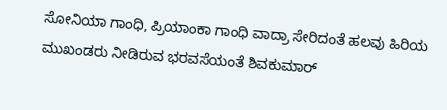ಸೋನಿಯಾ ಗಾಂಧಿ, ಪ್ರಿಯಾಂಕಾ ಗಾಂಧಿ ವಾದ್ರಾ ಸೇರಿದಂತೆ ಹಲವು ಹಿರಿಯ ಮುಖಂಡರು ನೀಡಿರುವ ಭರವಸೆಯಂತೆ ಶಿವಕುಮಾರ್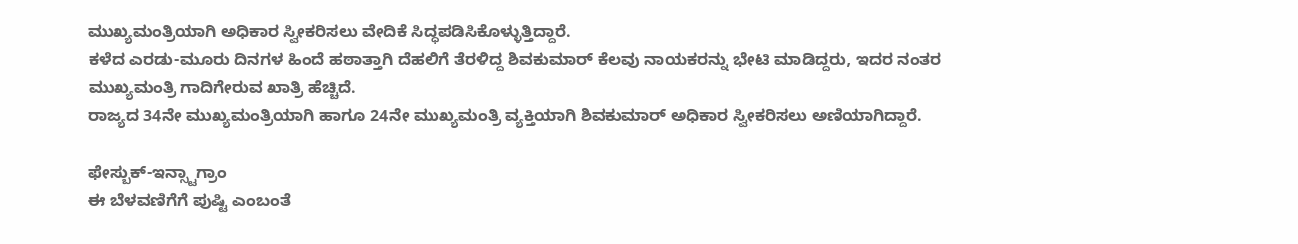ಮುಖ್ಯಮಂತ್ರಿಯಾಗಿ ಅಧಿಕಾರ ಸ್ವೀಕರಿಸಲು ವೇದಿಕೆ ಸಿದ್ಧಪಡಿಸಿಕೊಳ್ಳುತ್ತಿದ್ದಾರೆ.
ಕಳೆದ ಎರಡು-ಮೂರು ದಿನಗಳ ಹಿಂದೆ ಹಠಾತ್ತಾಗಿ ದೆಹಲಿಗೆ ತೆರಳಿದ್ದ ಶಿವಕುಮಾರ್ ಕೆಲವು ನಾಯಕರನ್ನು ಭೇಟಿ ಮಾಡಿದ್ದರು, ಇದರ ನಂತರ ಮುಖ್ಯಮಂತ್ರಿ ಗಾದಿಗೇರುವ ಖಾತ್ರಿ ಹೆಚ್ಚಿದೆ.
ರಾಜ್ಯದ 34ನೇ ಮುಖ್ಯಮಂತ್ರಿಯಾಗಿ ಹಾಗೂ 24ನೇ ಮುಖ್ಯಮಂತ್ರಿ ವ್ಯಕ್ತಿಯಾಗಿ ಶಿವಕುಮಾರ್ ಅಧಿಕಾರ ಸ್ವೀಕರಿಸಲು ಅಣಿಯಾಗಿದ್ದಾರೆ.

ಫೇಸ್ಬುಕ್-ಇನ್ಸ್ಟಾಗ್ರಾಂ
ಈ ಬೆಳವಣಿಗೆಗೆ ಪುಷ್ಟಿ ಎಂಬಂತೆ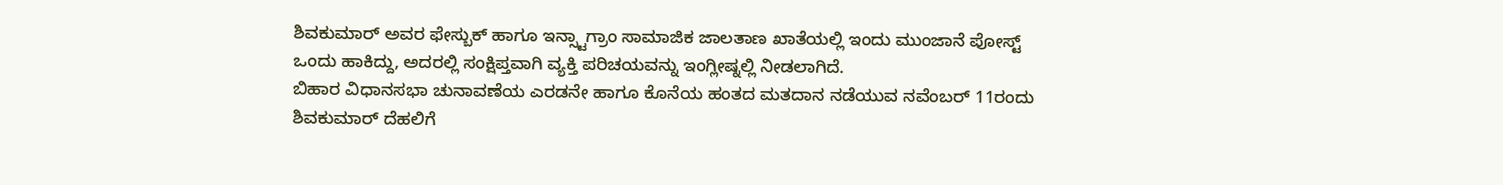ಶಿವಕುಮಾರ್ ಅವರ ಫೇಸ್ಬುಕ್ ಹಾಗೂ ಇನ್ಸ್ಟಾಗ್ರಾಂ ಸಾಮಾಜಿಕ ಜಾಲತಾಣ ಖಾತೆಯಲ್ಲಿ ಇಂದು ಮುಂಜಾನೆ ಪೋಸ್ಟ್ ಒಂದು ಹಾಕಿದ್ದು, ಅದರಲ್ಲಿ ಸಂಕ್ಷಿಪ್ತವಾಗಿ ವ್ಯಕ್ತಿ ಪರಿಚಯವನ್ನು ಇಂಗ್ಲೀಷ್ನಲ್ಲಿ ನೀಡಲಾಗಿದೆ.
ಬಿಹಾರ ವಿಧಾನಸಭಾ ಚುನಾವಣೆಯ ಎರಡನೇ ಹಾಗೂ ಕೊನೆಯ ಹಂತದ ಮತದಾನ ನಡೆಯುವ ನವೆಂಬರ್ 11ರಂದು ಶಿವಕುಮಾರ್ ದೆಹಲಿಗೆ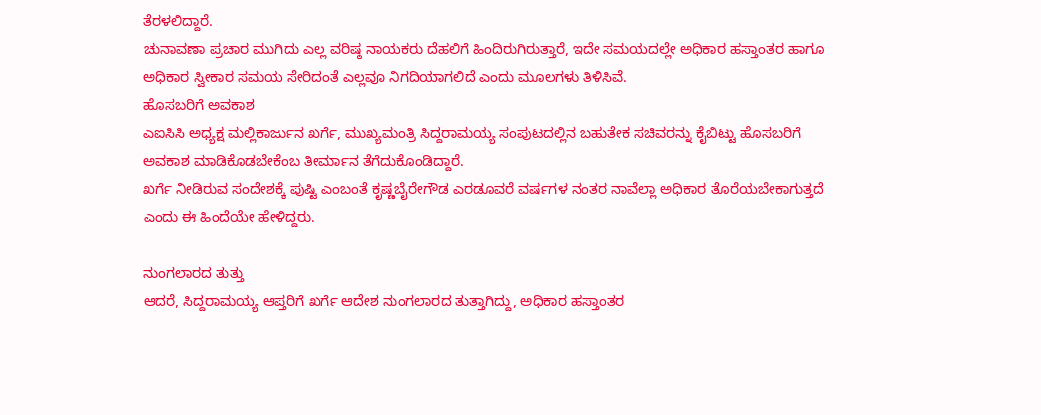ತೆರಳಲಿದ್ದಾರೆ.
ಚುನಾವಣಾ ಪ್ರಚಾರ ಮುಗಿದು ಎಲ್ಲ ವರಿಷ್ಠ ನಾಯಕರು ದೆಹಲಿಗೆ ಹಿಂದಿರುಗಿರುತ್ತಾರೆ, ಇದೇ ಸಮಯದಲ್ಲೇ ಅಧಿಕಾರ ಹಸ್ತಾಂತರ ಹಾಗೂ ಅಧಿಕಾರ ಸ್ವೀಕಾರ ಸಮಯ ಸೇರಿದಂತೆ ಎಲ್ಲವೂ ನಿಗದಿಯಾಗಲಿದೆ ಎಂದು ಮೂಲಗಳು ತಿಳಿಸಿವೆ.
ಹೊಸಬರಿಗೆ ಅವಕಾಶ
ಎಐಸಿಸಿ ಅಧ್ಯಕ್ಷ ಮಲ್ಲಿಕಾರ್ಜುನ ಖರ್ಗೆ, ಮುಖ್ಯಮಂತ್ರಿ ಸಿದ್ದರಾಮಯ್ಯ ಸಂಪುಟದಲ್ಲಿನ ಬಹುತೇಕ ಸಚಿವರನ್ನು ಕೈಬಿಟ್ಟು ಹೊಸಬರಿಗೆ ಅವಕಾಶ ಮಾಡಿಕೊಡಬೇಕೆಂಬ ತೀರ್ಮಾನ ತೆಗೆದುಕೊಂಡಿದ್ದಾರೆ.
ಖರ್ಗೆ ನೀಡಿರುವ ಸಂದೇಶಕ್ಕೆ ಪುಷ್ಟಿ ಎಂಬಂತೆ ಕೃಷ್ಣಬೈರೇಗೌಡ ಎರಡೂವರೆ ವರ್ಷಗಳ ನಂತರ ನಾವೆಲ್ಲಾ ಅಧಿಕಾರ ತೊರೆಯಬೇಕಾಗುತ್ತದೆ ಎಂದು ಈ ಹಿಂದೆಯೇ ಹೇಳಿದ್ದರು.

ನುಂಗಲಾರದ ತುತ್ತು
ಆದರೆ, ಸಿದ್ದರಾಮಯ್ಯ ಆಪ್ತರಿಗೆ ಖರ್ಗೆ ಆದೇಶ ನುಂಗಲಾರದ ತುತ್ತಾಗಿದ್ದು, ಅಧಿಕಾರ ಹಸ್ತಾಂತರ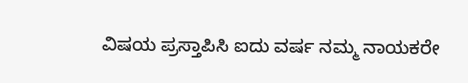ವಿಷಯ ಪ್ರಸ್ತಾಪಿಸಿ ಐದು ವರ್ಷ ನಮ್ಮ ನಾಯಕರೇ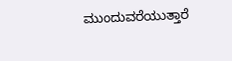ಮುಂದುವರೆಯುತ್ತಾರೆ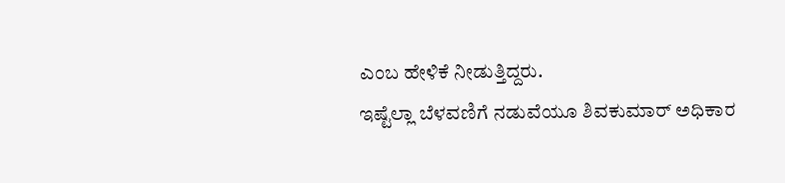ಎಂಬ ಹೇಳಿಕೆ ನೀಡುತ್ತಿದ್ದರು.
ಇಷ್ಟೆಲ್ಲಾ ಬೆಳವಣಿಗೆ ನಡುವೆಯೂ ಶಿವಕುಮಾರ್ ಅಧಿಕಾರ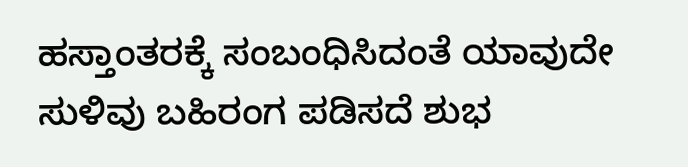ಹಸ್ತಾಂತರಕ್ಕೆ ಸಂಬಂಧಿಸಿದಂತೆ ಯಾವುದೇ ಸುಳಿವು ಬಹಿರಂಗ ಪಡಿಸದೆ ಶುಭ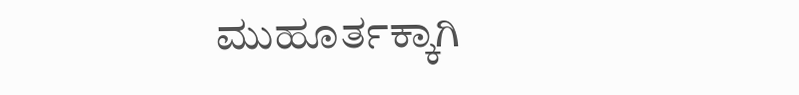ಮುಹೂರ್ತಕ್ಕಾಗಿ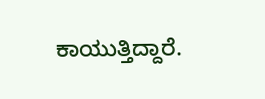ಕಾಯುತ್ತಿದ್ದಾರೆ.